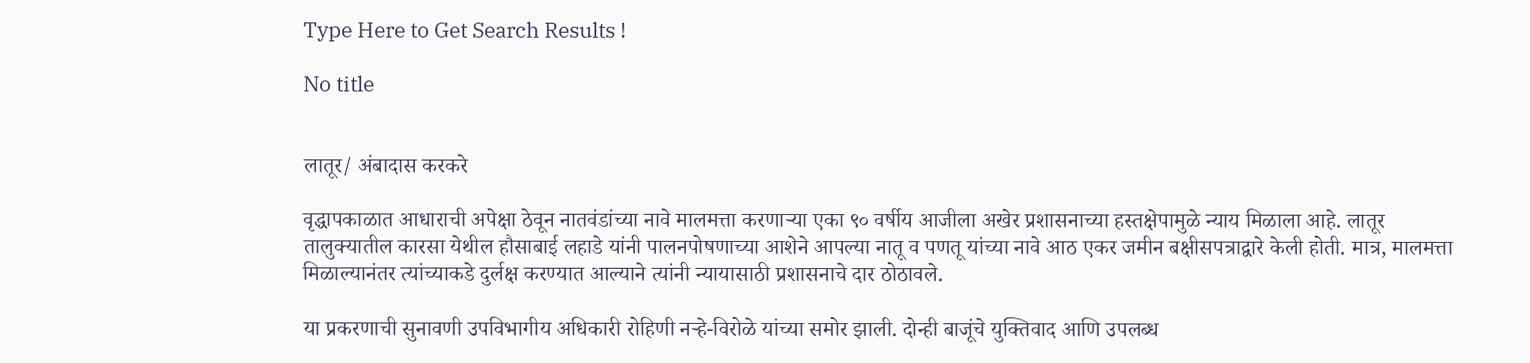Type Here to Get Search Results !

No title


लातूर/ अंबादास करकरे

वृद्धापकाळात आधाराची अपेक्षा ठेवून नातवंडांच्या नावे मालमत्ता करणाऱ्या एका ९० वर्षीय आजीला अखेर प्रशासनाच्या हस्तक्षेपामुळे न्याय मिळाला आहे. लातूर तालुक्यातील कारसा येथील हौसाबाई लहाडे यांनी पालनपोषणाच्या आशेने आपल्या नातू व पणतू यांच्या नावे आठ एकर जमीन बक्षीसपत्राद्वारे केली होती. मात्र, मालमत्ता मिळाल्यानंतर त्यांच्याकडे दुर्लक्ष करण्यात आल्याने त्यांनी न्यायासाठी प्रशासनाचे दार ठोठावले.

या प्रकरणाची सुनावणी उपविभागीय अधिकारी रोहिणी नऱ्हे-विरोळे यांच्या समोर झाली. दोन्ही बाजूंचे युक्तिवाद आणि उपलब्ध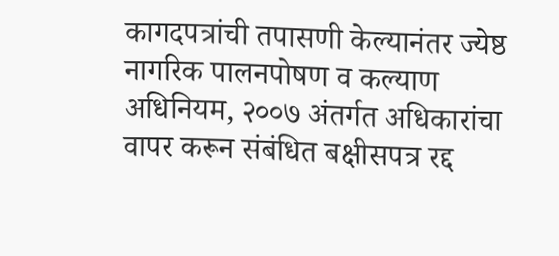कागदपत्रांची तपासणी केल्यानंतर ज्येष्ठ नागरिक पालनपोषण व कल्याण अधिनियम, २००७ अंतर्गत अधिकारांचा वापर करून संबंधित बक्षीसपत्र रद्द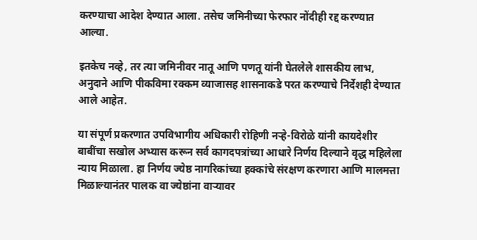करण्याचा आदेश देण्यात आला. तसेच जमिनीच्या फेरफार नोंदीही रद्द करण्यात आल्या.

इतकेच नव्हे, तर त्या जमिनीवर नातू आणि पणतू यांनी घेतलेले शासकीय लाभ, अनुदाने आणि पीकविमा रक्कम व्याजासह शासनाकडे परत करण्याचे निर्देशही देण्यात आले आहेत.

या संपूर्ण प्रकरणात उपविभागीय अधिकारी रोहिणी नऱ्हे-विरोळे यांनी कायदेशीर बाबींचा सखोल अभ्यास करून सर्व कागदपत्रांच्या आधारे निर्णय दिल्याने वृद्ध महिलेला न्याय मिळाला. हा निर्णय ज्येष्ठ नागरिकांच्या हक्कांचे संरक्षण करणारा आणि मालमत्ता मिळाल्यानंतर पालक वा ज्येष्ठांना वाऱ्यावर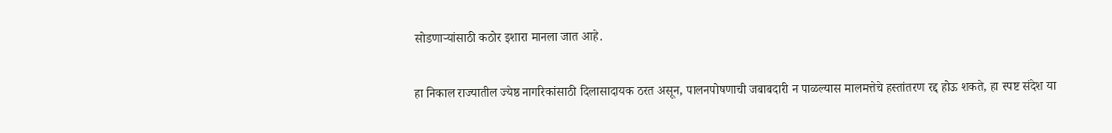सोडणाऱ्यांसाठी कठोर इशारा मानला जात आहे.

हा निकाल राज्यातील ज्येष्ठ नागरिकांसाठी दिलासादायक ठरत असून, पालनपोषणाची जबाबदारी न पाळल्यास मालमत्तेचे हस्तांतरण रद्द होऊ शकते, हा स्पष्ट संदेश या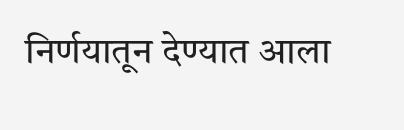निर्णयातून देण्यात आला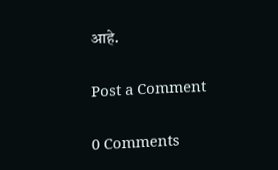आहे.

Post a Comment

0 Comments